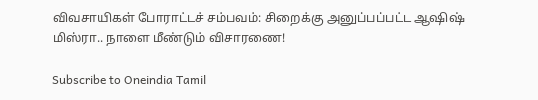விவசாயிகள் போராட்டச் சம்பவம்: சிறைக்கு அனுப்பப்பட்ட ஆஷிஷ் மிஸ்ரா.. நாளை மீண்டும் விசாரணை!

Subscribe to Oneindia Tamil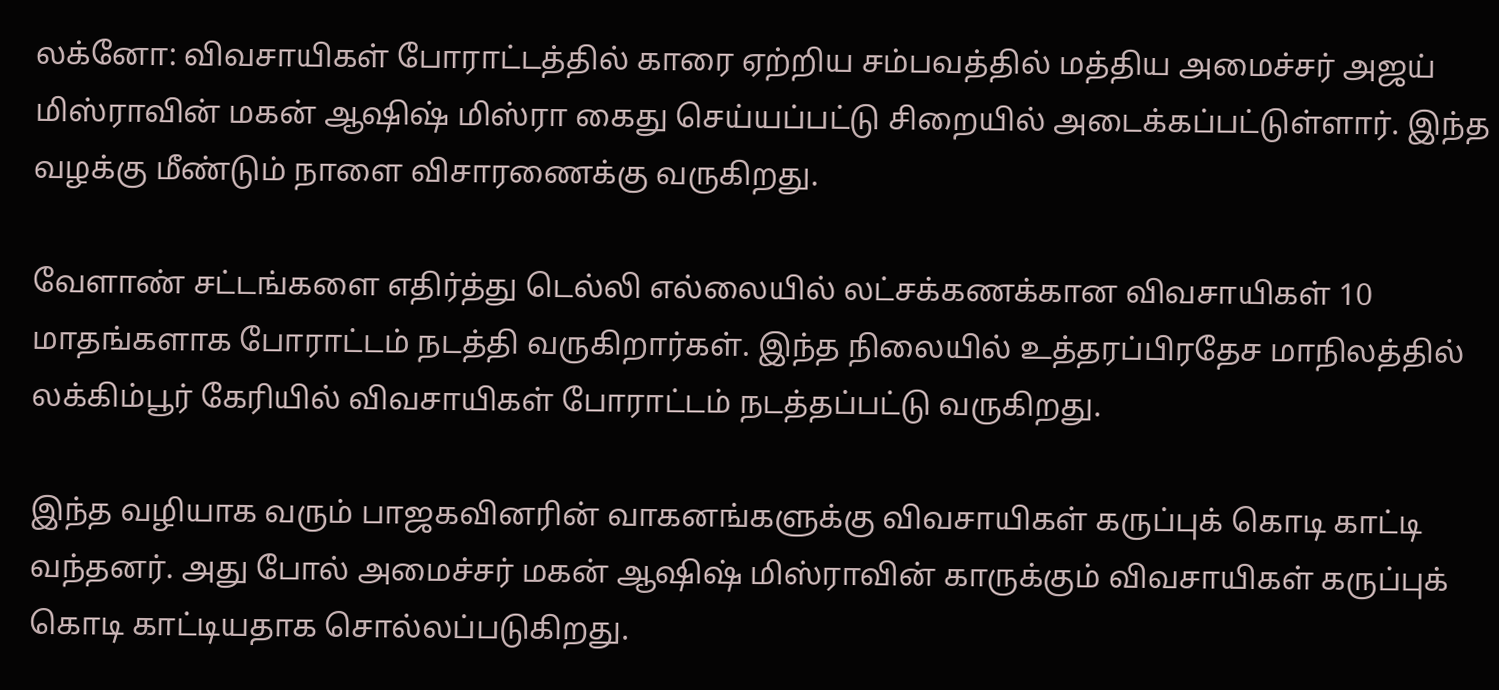லக்னோ: விவசாயிகள் போராட்டத்தில் காரை ஏற்றிய சம்பவத்தில் மத்திய அமைச்சர் அஜய் மிஸ்ராவின் மகன் ஆஷிஷ் மிஸ்ரா கைது செய்யப்பட்டு சிறையில் அடைக்கப்பட்டுள்ளார். இந்த வழக்கு மீண்டும் நாளை விசாரணைக்கு வருகிறது.

வேளாண் சட்டங்களை எதிர்த்து டெல்லி எல்லையில் லட்சக்கணக்கான விவசாயிகள் 10 மாதங்களாக போராட்டம் நடத்தி வருகிறார்கள். இந்த நிலையில் உத்தரப்பிரதேச மாநிலத்தில் லக்கிம்பூர் கேரியில் விவசாயிகள் போராட்டம் நடத்தப்பட்டு வருகிறது.

இந்த வழியாக வரும் பாஜகவினரின் வாகனங்களுக்கு விவசாயிகள் கருப்புக் கொடி காட்டி வந்தனர். அது போல் அமைச்சர் மகன் ஆஷிஷ் மிஸ்ராவின் காருக்கும் விவசாயிகள் கருப்புக் கொடி காட்டியதாக சொல்லப்படுகிறது.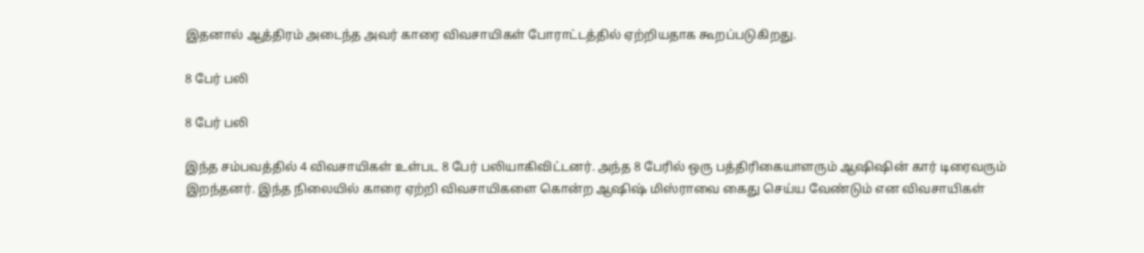இதனால் ஆத்திரம் அடைந்த அவர் காரை விவசாயிகள் போராட்டத்தில் ஏற்றியதாக கூறப்படுகிறது.

8 பேர் பலி

8 பேர் பலி

இந்த சம்பவத்தில் 4 விவசாயிகள் உள்பட 8 பேர் பலியாகிவிட்டனர். அந்த 8 பேரில் ஒரு பத்திரிகையாளரும் ஆஷிஷின் கார் டிரைவரும் இறந்தனர். இந்த நிலையில் காரை ஏற்றி விவசாயிகளை கொன்ற ஆஷிஷ் மிஸ்ராவை கைது செய்ய வேண்டும் என விவசாயிகள்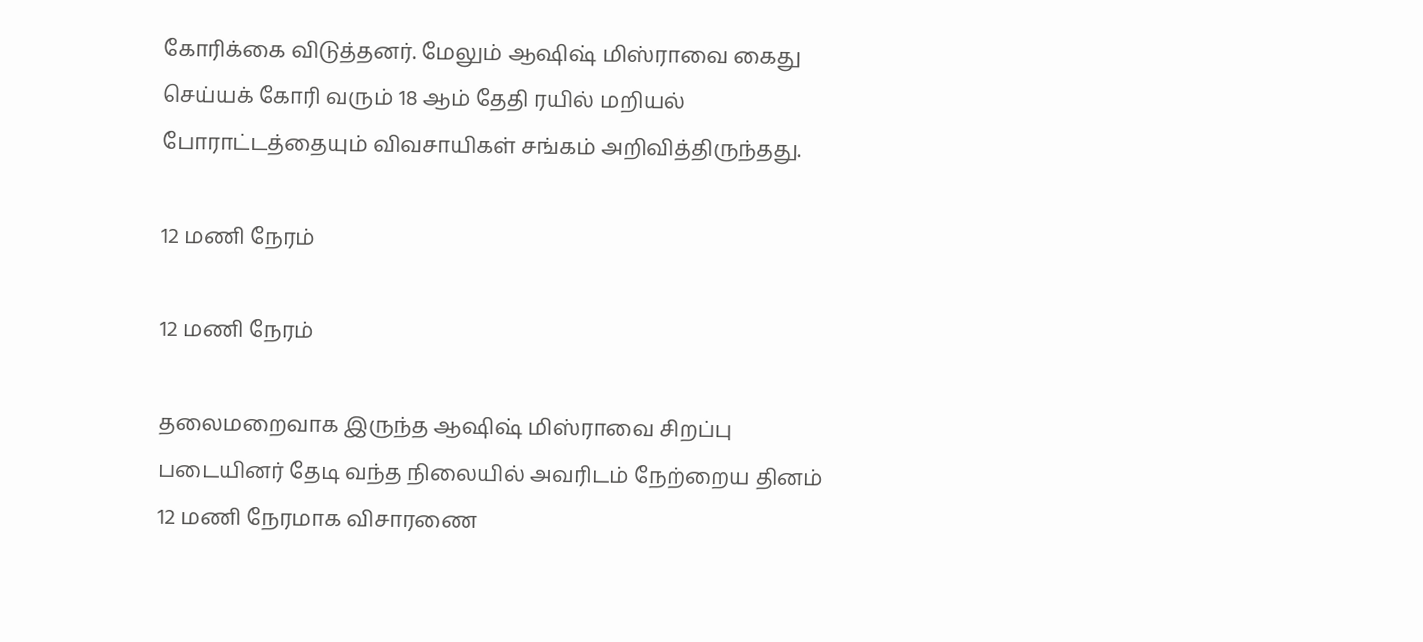கோரிக்கை விடுத்தனர். மேலும் ஆஷிஷ் மிஸ்ராவை கைது செய்யக் கோரி வரும் 18 ஆம் தேதி ரயில் மறியல் போராட்டத்தையும் விவசாயிகள் சங்கம் அறிவித்திருந்தது.

12 மணி நேரம்

12 மணி நேரம்

தலைமறைவாக இருந்த ஆஷிஷ் மிஸ்ராவை சிறப்பு படையினர் தேடி வந்த நிலையில் அவரிடம் நேற்றைய தினம் 12 மணி நேரமாக விசாரணை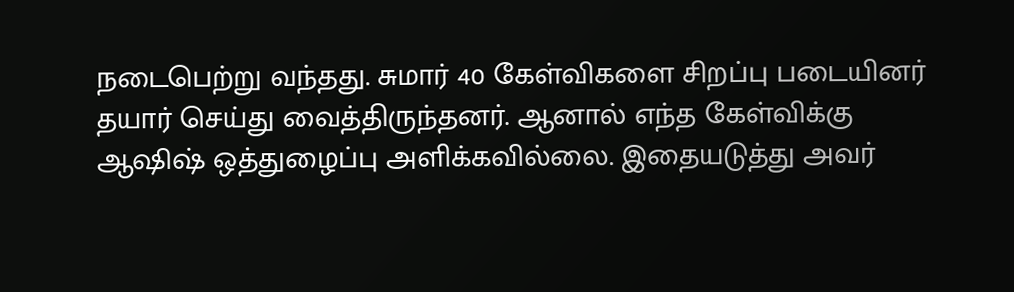நடைபெற்று வந்தது. சுமார் 40 கேள்விகளை சிறப்பு படையினர் தயார் செய்து வைத்திருந்தனர். ஆனால் எந்த கேள்விக்கு ஆஷிஷ் ஒத்துழைப்பு அளிக்கவில்லை. இதையடுத்து அவர்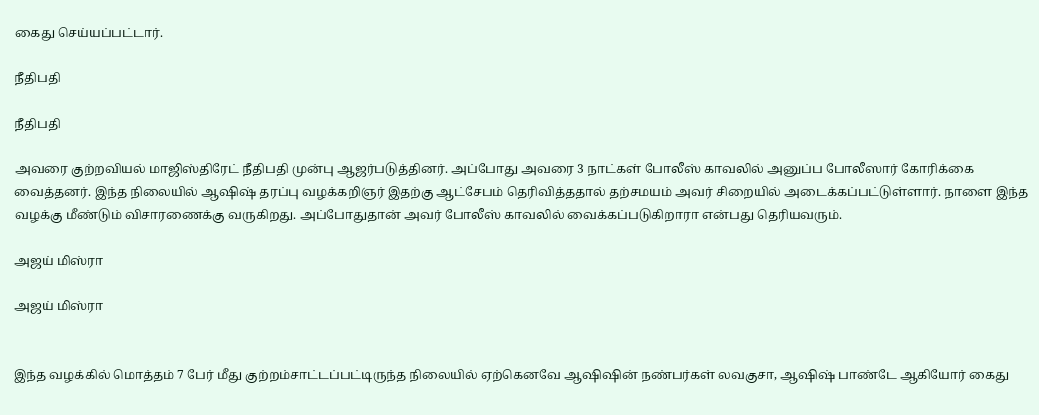கைது செய்யப்பட்டார்.

நீதிபதி

நீதிபதி

அவரை குற்றவியல் மாஜிஸ்திரேட் நீதிபதி முன்பு ஆஜர்படுத்தினர். அப்போது அவரை 3 நாட்கள் போலீஸ் காவலில் அனுப்ப போலீஸார் கோரிக்கை வைத்தனர். இந்த நிலையில் ஆஷிஷ் தரப்பு வழக்கறிஞர் இதற்கு ஆட்சேபம் தெரிவித்ததால் தற்சமயம் அவர் சிறையில் அடைக்கப்பட்டுள்ளார். நாளை இந்த வழக்கு மீண்டும் விசாரணைக்கு வருகிறது. அப்போதுதான் அவர் போலீஸ் காவலில் வைக்கப்படுகிறாரா என்பது தெரியவரும்.

அஜய் மிஸ்ரா

அஜய் மிஸ்ரா


இந்த வழக்கில் மொத்தம் 7 பேர் மீது குற்றம்சாட்டப்பட்டிருந்த நிலையில் ஏற்கெனவே ஆஷிஷின் நண்பர்கள் லவகுசா, ஆஷிஷ் பாண்டே ஆகியோர் கைது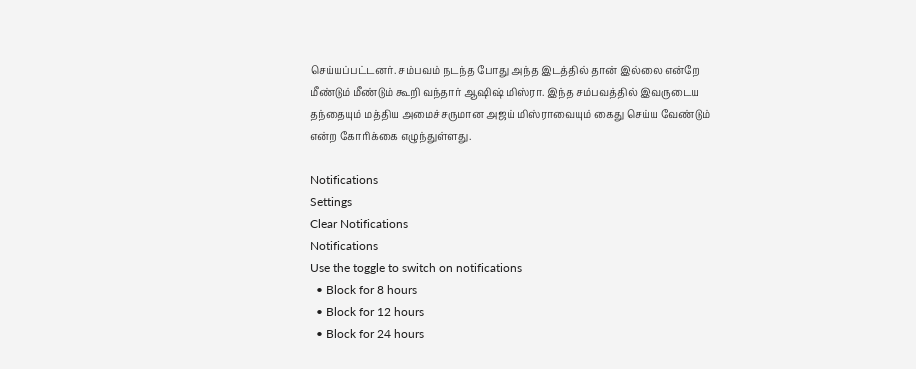செய்யப்பட்டனர். சம்பவம் நடந்த போது அந்த இடத்தில் தான் இல்லை என்றே மீண்டும் மீண்டும் கூறி வந்தார் ஆஷிஷ் மிஸ்ரா. இந்த சம்பவத்தில் இவருடைய தந்தையும் மத்திய அமைச்சருமான அஜய் மிஸ்ராவையும் கைது செய்ய வேண்டும் என்ற கோரிக்கை எழுந்துள்ளது.

Notifications
Settings
Clear Notifications
Notifications
Use the toggle to switch on notifications
  • Block for 8 hours
  • Block for 12 hours
  • Block for 24 hours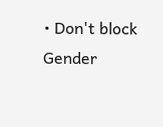• Don't block
Gender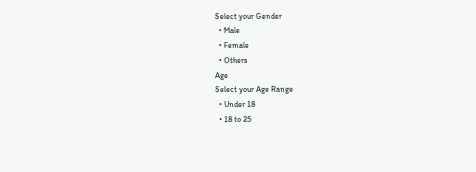Select your Gender
  • Male
  • Female
  • Others
Age
Select your Age Range
  • Under 18
  • 18 to 25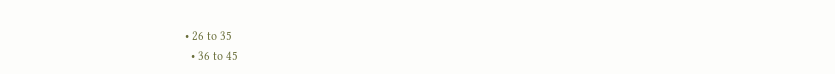• 26 to 35
  • 36 to 45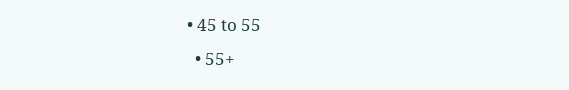• 45 to 55
  • 55+